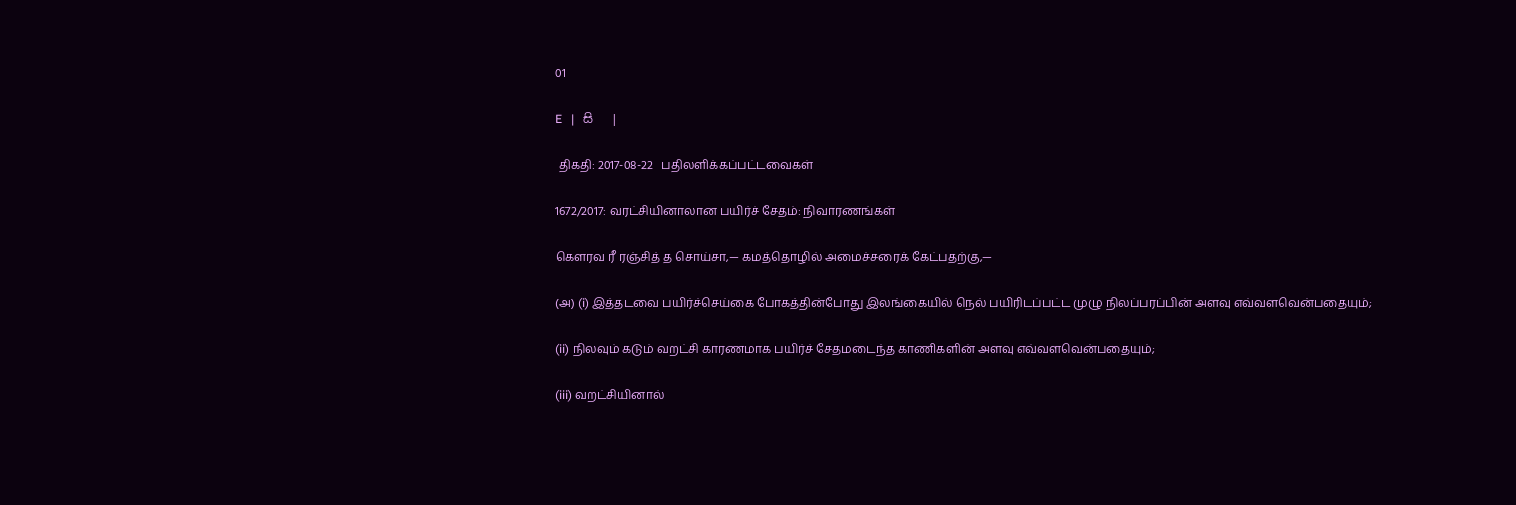01

E   |   සි   |

 திகதி: 2017-08-22   பதிலளிக்கப்பட்டவைகள்

1672/2017: வரட்சியினாலான பயிர்ச் சேதம்: நிவாரணங்கள்

கௌரவ ரீ ரஞ்சித் த சொய்சா,— கமத்தொழில் அமைச்சரைக் கேட்பதற்கு,—

(அ) (i) இத்தடவை பயிர்ச்செய்கை போகத்தின்போது இலங்கையில் நெல் பயிரிடப்பட்ட முழு நிலப்பரப்பின் அளவு எவ்வளவென்பதையும்;

(ii) நிலவும் கடும் வறட்சி காரணமாக பயிர்ச் சேதமடைந்த காணிகளின் அளவு எவ்வளவென்பதையும்;

(iii) வறட்சியினால்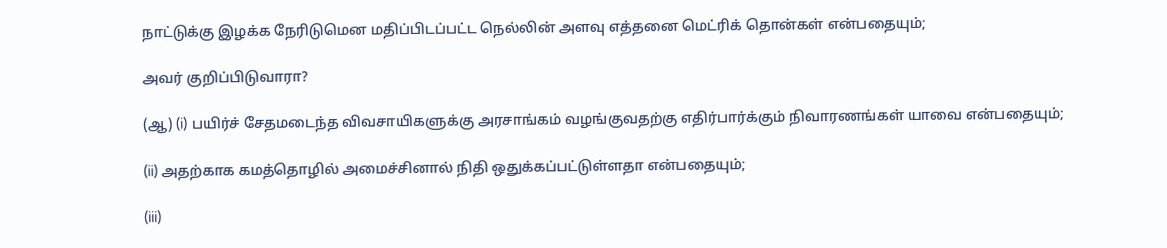நாட்டுக்கு இழக்க நேரிடுமென மதிப்பிடப்பட்ட நெல்லின் அளவு எத்தனை மெட்ரிக் தொன்கள் என்பதையும்;

அவர் குறிப்பிடுவாரா?

(ஆ) (i) பயிர்ச் சேதமடைந்த விவசாயிகளுக்கு அரசாங்கம் வழங்குவதற்கு எதிர்பார்க்கும் நிவாரணங்கள் யாவை என்பதையும்;

(ii) அதற்காக கமத்தொழில் அமைச்சினால் நிதி ஒதுக்கப்பட்டுள்ளதா என்பதையும்;

(iii)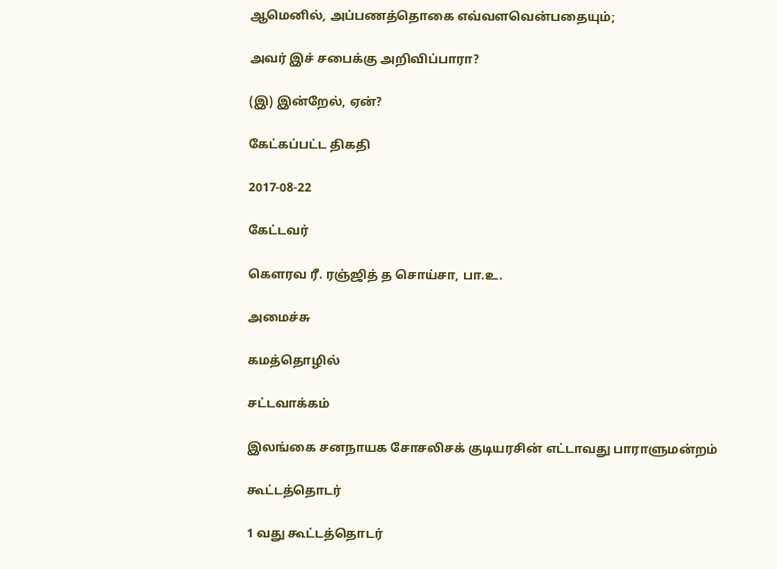ஆமெனில், அப்பணத்தொகை எவ்வளவென்பதையும்;

அவர் இச் சபைக்கு அறிவிப்பாரா?

(இ) இன்றேல், ஏன்?

கேட்கப்பட்ட திகதி

2017-08-22

கேட்டவர்

கௌரவ ரீ. ரஞ்ஜித் த சொய்சா, பா.உ.

அமைச்சு

கமத்தொழில்

சட்டவாக்கம்

இலங்கை சனநாயக சோசலிசக் குடியரசின் எட்டாவது பாராளுமன்றம்

கூட்டத்தொடர்

1 வது கூட்டத்தொடர்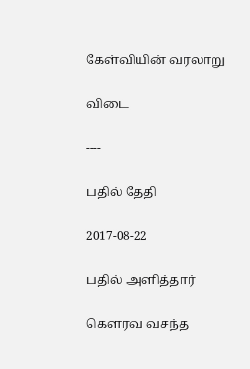கேள்வியின் வரலாறு

விடை

----

பதில் தேதி

2017-08-22

பதில் அளித்தார்

கௌரவ வசந்த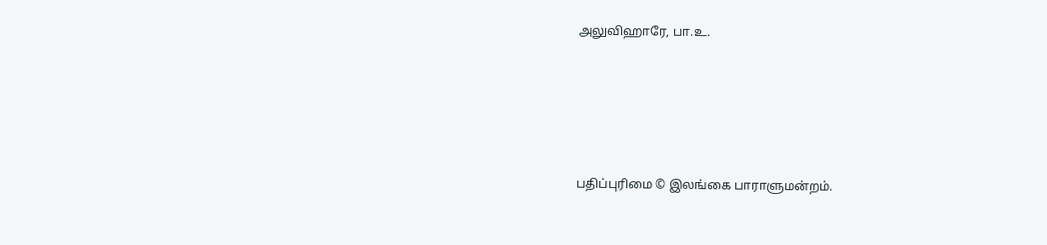அலுவிஹாரே, பா.உ.





பதிப்புரிமை © இலங்கை பாராளுமன்றம்.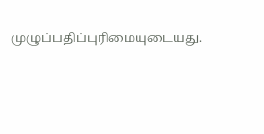முழுப்பதிப்புரிமையுடையது.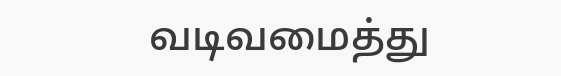வடிவமைத்து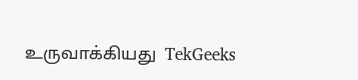உருவாக்கியது  TekGeeks